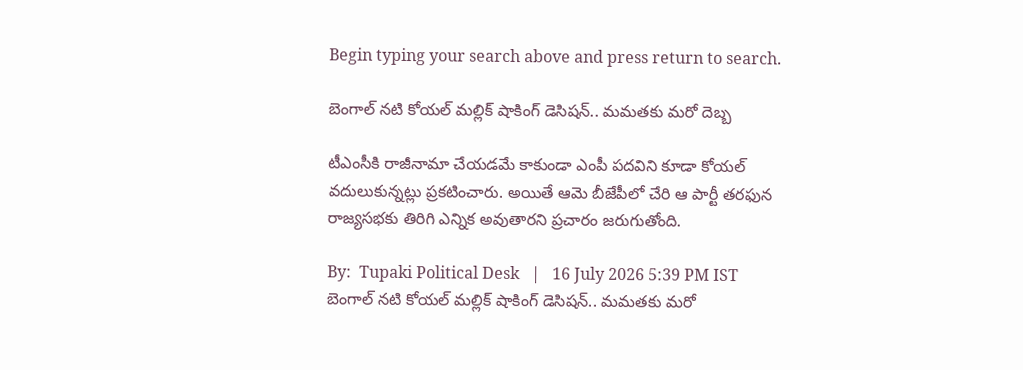Begin typing your search above and press return to search.

బెంగాల్ నటి కోయల్ మల్లిక్ షాకింగ్ డెసిషన్.. మమతకు మరో దెబ్బ

టీఎంసీకి రాజీనామా చేయడమే కాకుండా ఎంపీ పదవిని కూడా కోయల్ వదులుకున్నట్లు ప్రకటించారు. అయితే ఆమె బీజేపీలో చేరి ఆ పార్టీ తరఫున రాజ్యసభకు తిరిగి ఎన్నిక అవుతారని ప్రచారం జరుగుతోంది.

By:  Tupaki Political Desk   |   16 July 2026 5:39 PM IST
బెంగాల్ నటి కోయల్ మల్లిక్ షాకింగ్ డెసిషన్.. మమతకు మరో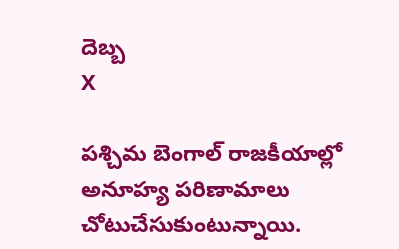దెబ్బ
X

పశ్చిమ బెంగాల్ రాజకీయాల్లో అనూహ్య పరిణామాలు చోటుచేసుకుంటున్నాయి.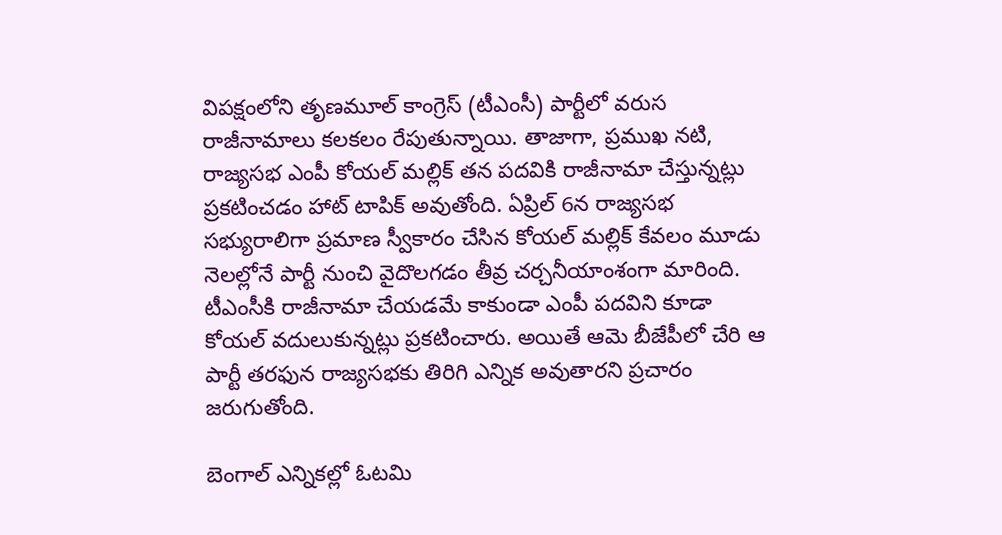విపక్షంలోని తృణమూల్ కాంగ్రెస్ (టీఎంసీ) పార్టీలో వరుస రాజీనామాలు కలకలం రేపుతున్నాయి. తాజాగా, ప్రముఖ నటి, రాజ్యసభ ఎంపీ కోయల్ మల్లిక్ తన పదవికి రాజీనామా చేస్తున్నట్లు ప్రకటించడం హాట్ టాపిక్ అవుతోంది. ఏప్రిల్ 6న రాజ్యసభ సభ్యురాలిగా ప్రమాణ స్వీకారం చేసిన కోయల్ మల్లిక్ కేవలం మూడు నెలల్లోనే పార్టీ నుంచి వైదొలగడం తీవ్ర చర్చనీయాంశంగా మారింది. టీఎంసీకి రాజీనామా చేయడమే కాకుండా ఎంపీ పదవిని కూడా కోయల్ వదులుకున్నట్లు ప్రకటించారు. అయితే ఆమె బీజేపీలో చేరి ఆ పార్టీ తరఫున రాజ్యసభకు తిరిగి ఎన్నిక అవుతారని ప్రచారం జరుగుతోంది.

బెంగాల్ ఎన్నికల్లో ఓటమి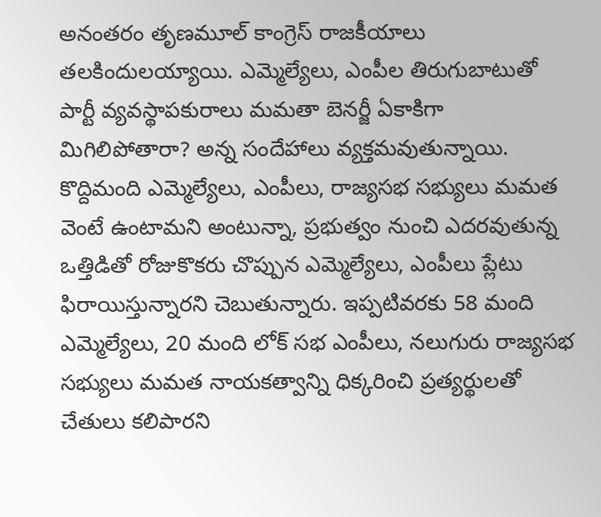అనంతరం తృణమూల్ కాంగ్రెస్ రాజకీయాలు తలకిందులయ్యాయి. ఎమ్మెల్యేలు, ఎంపీల తిరుగుబాటుతో పార్టీ వ్యవస్థాపకురాలు మమతా బెనర్జీ ఏకాకిగా మిగిలిపోతారా? అన్న సందేహాలు వ్యక్తమవుతున్నాయి. కొద్దిమంది ఎమ్మెల్యేలు, ఎంపీలు, రాజ్యసభ సభ్యులు మమత వెంటే ఉంటామని అంటున్నా, ప్రభుత్వం నుంచి ఎదరవుతున్న ఒత్తిడితో రోజుకొకరు చొప్పున ఎమ్మెల్యేలు, ఎంపీలు ప్లేటు ఫిరాయిస్తున్నారని చెబుతున్నారు. ఇప్పటివరకు 58 మంది ఎమ్మెల్యేలు, 20 మంది లోక్ సభ ఎంపీలు, నలుగురు రాజ్యసభ సభ్యులు మమత నాయకత్వాన్ని ధిక్కరించి ప్రత్యర్థులతో చేతులు కలిపారని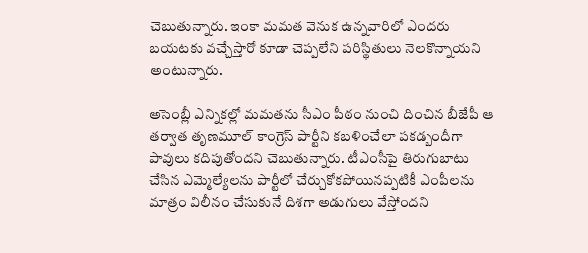చెబుతున్నారు. ఇంకా మమత వెనుక ఉన్నవారిలో ఎందరు బయటకు వచ్చేస్తారో కూడా చెప్పలేని పరిస్థితులు నెలకొన్నాయని అంటున్నారు.

అసెంబ్లీ ఎన్నికల్లో మమతను సీఎం పీఠం నుంచి దించిన బీజేపీ ఆ తర్వాత తృణమూల్ కాంగ్రెస్ పార్టీని కబళించేలా పకడ్బందీగా పావులు కదిపుతోందని చెబుతున్నారు. టీఎంసీపై తిరుగుబాటు చేసిన ఎమ్మెల్యేలను పార్టీలో చేర్చుకోకపోయినప్పటికీ ఎంపీలను మాత్రం విలీనం చేసుకునే దిశగా అడుగులు వేస్తోందని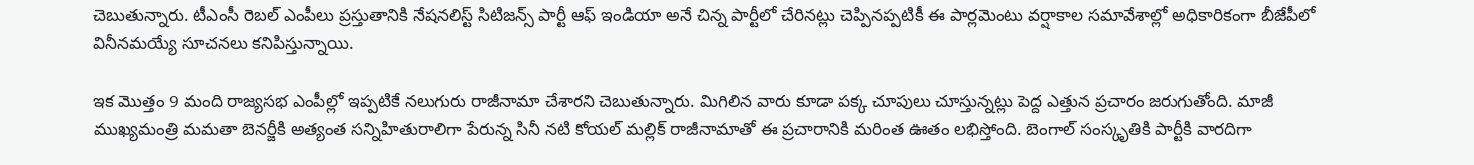చెబుతున్నారు. టీఎంసీ రెబల్ ఎంపీలు ప్రస్తుతానికి నేషనలిస్ట్ సిటిజన్స్ పార్టీ ఆఫ్ ఇండియా అనే చిన్న పార్టీలో చేరినట్లు చెప్పినప్పటికీ ఈ పార్లమెంటు వర్షాకాల సమావేశాల్లో అధికారికంగా బీజేపీలో వినీనమయ్యే సూచనలు కనిపిస్తున్నాయి.

ఇక మొత్తం 9 మంది రాజ్యసభ ఎంపీల్లో ఇప్పటికే నలుగురు రాజీనామా చేశారని చెబుతున్నారు. మిగిలిన వారు కూడా పక్క చూపులు చూస్తున్నట్లు పెద్ద ఎత్తున ప్రచారం జరుగుతోంది. మాజీ ముఖ్యమంత్రి మమతా బెనర్జీకి అత్యంత సన్నిహితురాలిగా పేరున్న సినీ నటి కోయల్ మల్లిక్ రాజీనామాతో ఈ ప్రచారానికి మరింత ఊతం లభిస్తోంది. బెంగాల్ సంస్కృతికి పార్టీకి వారదిగా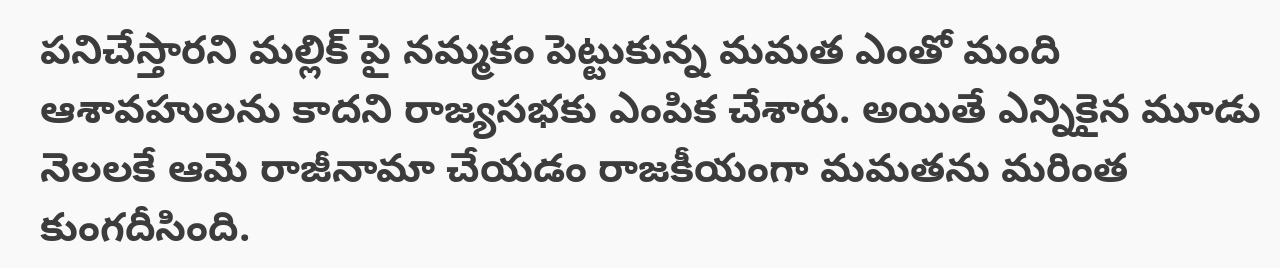పనిచేస్తారని మల్లిక్ పై నమ్మకం పెట్టుకున్న మమత ఎంతో మంది ఆశావహులను కాదని రాజ్యసభకు ఎంపిక చేశారు. అయితే ఎన్నికైన మూడు నెలలకే ఆమె రాజీనామా చేయడం రాజకీయంగా మమతను మరింత కుంగదీసింది.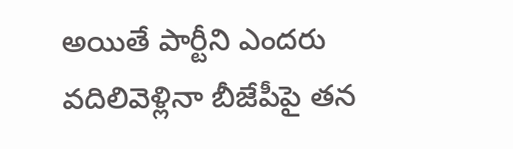అయితే పార్టీని ఎందరు వదిలివెళ్లినా బీజేపీపై తన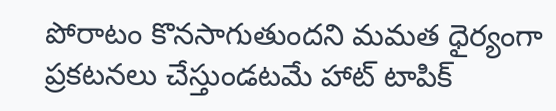పోరాటం కొనసాగుతుందని మమత ధైర్యంగా ప్రకటనలు చేస్తుండటమే హాట్ టాపిక్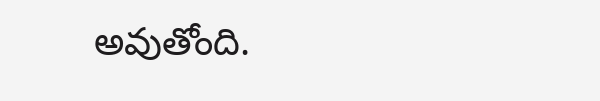అవుతోంది.